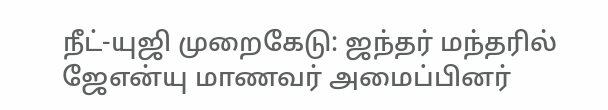நீட்-யுஜி முறைகேடு: ஜந்தர் மந்தரில் ஜேஎன்யு மாணவர் அமைப்பினர்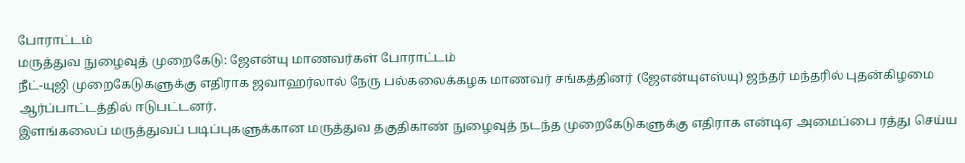போராட்டம்
மருத்துவ நுழைவுத் முறைகேடு: ஜேஎன்யு மாணவர்கள் போராட்டம்
நீட்-யுஜி முறைகேடுகளுக்கு எதிராக ஜவாஹர்லால் நேரு பல்கலைக்கழக மாணவர் சங்கத்தினர் (ஜேஎன்யுஎஸ்யு) ஜந்தர் மந்தரில் புதன்கிழமை ஆர்ப்பாட்டத்தில் ஈடுபட்டனர்.
இளங்கலைப் மருத்துவப் படிப்புகளுக்கான மருத்துவ தகுதிகாண் நுழைவுத் நடந்த முறைகேடுகளுக்கு எதிராக என்டிஏ அமைப்பை ரத்து செய்ய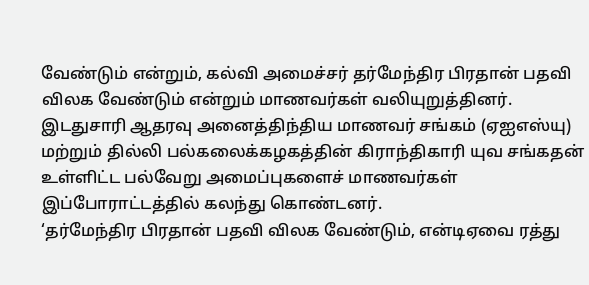வேண்டும் என்றும், கல்வி அமைச்சர் தர்மேந்திர பிரதான் பதவி விலக வேண்டும் என்றும் மாணவர்கள் வலியுறுத்தினர்.
இடதுசாரி ஆதரவு அனைத்திந்திய மாணவர் சங்கம் (ஏஐஎஸ்யு) மற்றும் தில்லி பல்கலைக்கழகத்தின் கிராந்திகாரி யுவ சங்கதன் உள்ளிட்ட பல்வேறு அமைப்புகளைச் மாணவர்கள் இப்போராட்டத்தில் கலந்து கொண்டனர்.
‘தர்மேந்திர பிரதான் பதவி விலக வேண்டும், என்டிஏவை ரத்து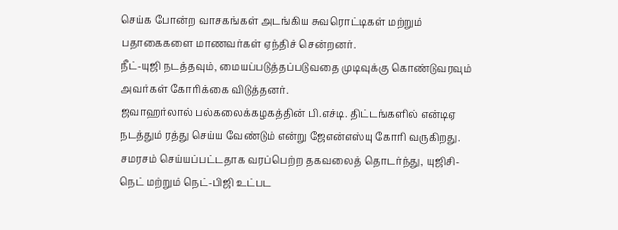செய்க போன்ற வாசகங்கள் அடங்கிய சுவரொட்டிகள் மற்றும் பதாகைகளை மாணவர்கள் ஏந்திச் சென்றனர்.
நீட்-யுஜி நடத்தவும், மையப்படுத்தப்படுவதை முடிவுக்கு கொண்டுவரவும் அவர்கள் கோரிக்கை விடுத்தனர்.
ஜவாஹர்லால் பல்கலைக்கழகத்தின் பி.எச்டி. திட்டங்களில் என்டிஏ நடத்தும் ரத்து செய்ய வேண்டும் என்று ஜேஎன்எஸ்யு கோரி வருகிறது.
சமரசம் செய்யப்பட்டதாக வரப்பெற்ற தகவலைத் தொடர்ந்து, யுஜிசி-நெட் மற்றும் நெட்-பிஜி உட்பட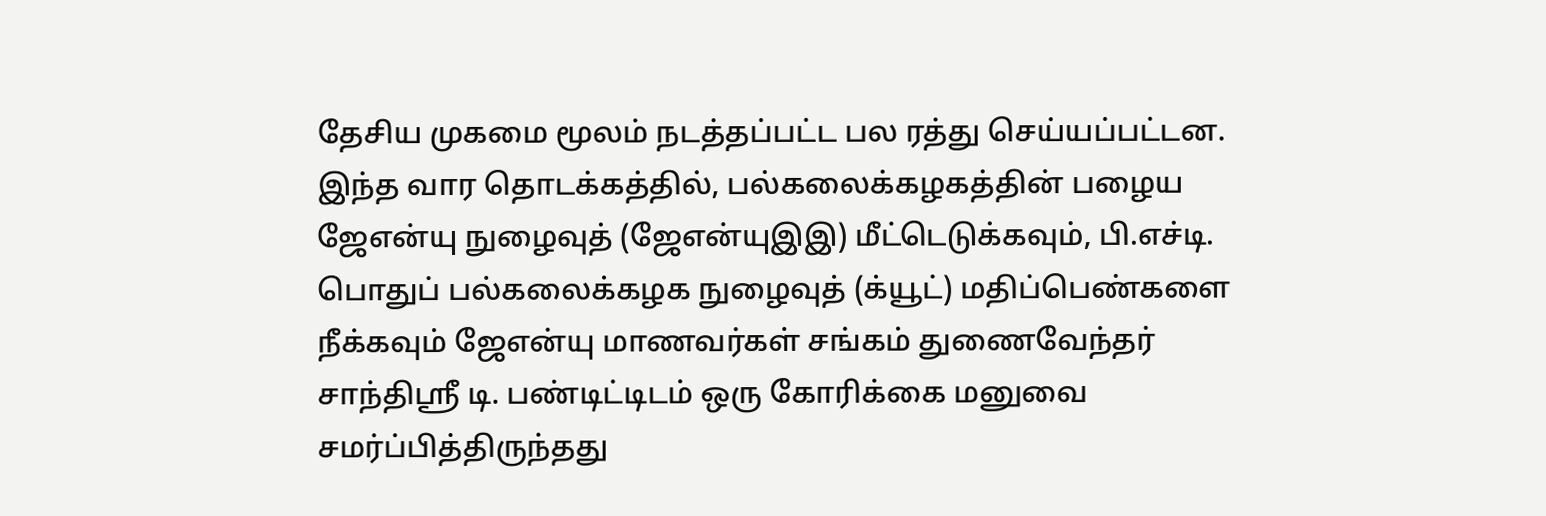தேசிய முகமை மூலம் நடத்தப்பட்ட பல ரத்து செய்யப்பட்டன.
இந்த வார தொடக்கத்தில், பல்கலைக்கழகத்தின் பழைய ஜேஎன்யு நுழைவுத் (ஜேஎன்யுஇஇ) மீட்டெடுக்கவும், பி.எச்டி. பொதுப் பல்கலைக்கழக நுழைவுத் (க்யூட்) மதிப்பெண்களை நீக்கவும் ஜேஎன்யு மாணவர்கள் சங்கம் துணைவேந்தர் சாந்திஸ்ரீ டி. பண்டிட்டிடம் ஒரு கோரிக்கை மனுவை சமர்ப்பித்திருந்தது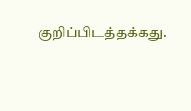குறிப்பிடத்தக்கது.